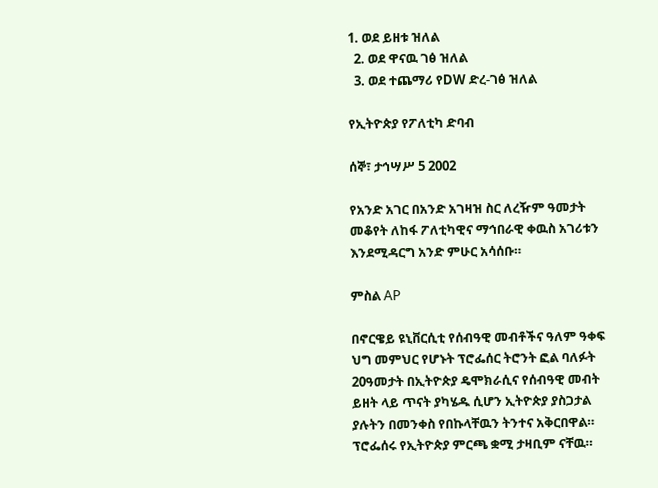1. ወደ ይዘቱ ዝለል
  2. ወደ ዋናዉ ገፅ ዝለል
  3. ወደ ተጨማሪ የDW ድረ-ገፅ ዝለል

የኢትዮጵያ የፖለቲካ ድባብ

ሰኞ፣ ታኅሣሥ 5 2002

የአንድ አገር በአንድ አገዛዝ ስር ለረዥም ዓመታት መቆየት ለከፋ ፖለቲካዊና ማኅበራዊ ቀዉስ አገሪቱን እንደሚዳርግ አንድ ምሁር አሳሰቡ።

ምስል AP

በኖርዌይ ዩኒቨርሲቲ የሰብዓዊ መብቶችና ዓለም ዓቀፍ ህግ መምህር የሆኑት ፕሮፌሰር ትሮንት ፎል ባለፉት 20ዓመታት በኢትዮጵያ ዴሞክራሲና የሰብዓዊ መብት ይዘት ላይ ጥናት ያካሄዱ ሲሆን ኢትዮጵያ ያስጋታል ያሉትን በመንቀስ የበኩላቸዉን ትንተና አቅርበዋል። ፕሮፌሰሩ የኢትዮጵያ ምርጫ ቋሚ ታዛቢም ናቸዉ።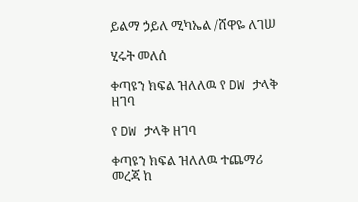ይልማ ኃይለ ሚካኤል /ሸዋዬ ለገሠ

ሂሩት መለሰ

ቀጣዩን ክፍል ዝለለዉ የ DW ታላቅ ዘገባ

የ DW ታላቅ ዘገባ

ቀጣዩን ክፍል ዝለለዉ ተጨማሪ መረጃ ከ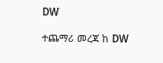DW

ተጨማሪ መረጃ ከ DW